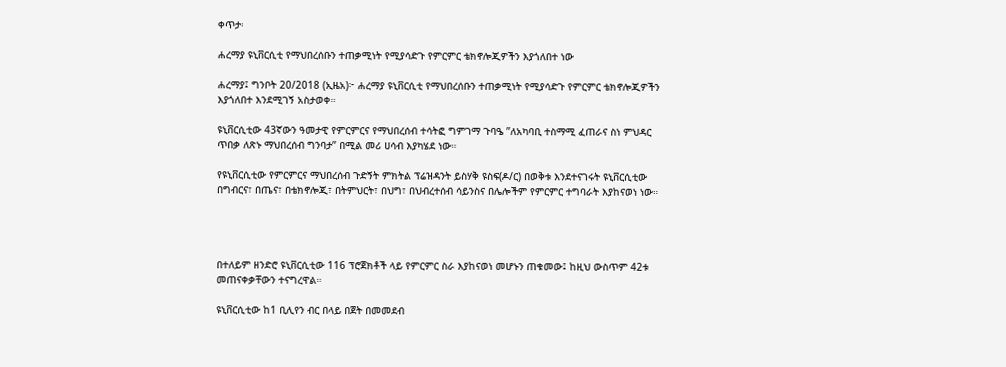ቀጥታ፡

ሐረማያ ዩኒቨርሲቲ የማህበረሰቡን ተጠቃሚነት የሚያሳድጉ የምርምር ቴክኖሎጂዎችን እያጎለበተ ነው

ሐረማያ፤ ግንቦት 20/2018 (ኢዜአ)፦ ሐረማያ ዩኒቨርሲቲ የማህበረሰቡን ተጠቃሚነት የሚያሳድጉ የምርምር ቴክኖሎጂዎችን እያጎለበተ እንደሚገኝ አስታወቀ።

ዩኒቨርሲቲው 43ኛውን ዓመታዊ የምርምርና የማህበረሰብ ተሳትፎ ግምገማ ጉባዔ ’’ለአካባቢ ተስማሚ ፈጠራና ስነ ምህዳር ጥበቃ ለጽኑ ማህበረሰብ ግንባታ’’ በሚል መሪ ሀሳብ እያካሄደ ነው።

የዩኒቨርሲቲው የምርምርና ማህበረሰብ ጉድኝት ምክትል ፕሬዝዳንት ይስሃቅ ዩስፍ(ዶ/ር) በወቅቱ እንደተናገሩት ዩኒቨርሲቲው በግብርና፣ በጤና፣ በቴክኖሎጂ፣ በትምህርት፣ በህግ፣ በህብረተሰብ ሳይንስና በሌሎችም የምርምር ተግባራት እያከናወነ ነው።




በተለይም ዘንድሮ ዩኒቨርሲቲው 116 ፕሮጀክቶች ላይ የምርምር ስራ እያከናወነ መሆኑን ጠቁመው፤ ከዚህ ውስጥም 42ቱ መጠናቀቃቸውን ተናግረዋል።

ዩኒቨርሲቲው ከ1 ቢሊየን ብር በላይ በጀት በመመደብ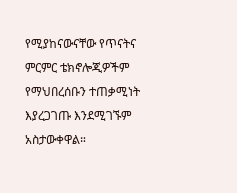የሚያከናውናቸው የጥናትና ምርምር ቴክኖሎጂዎችም የማህበረሰቡን ተጠቃሚነት እያረጋገጡ እንደሚገኙም አስታውቀዋል።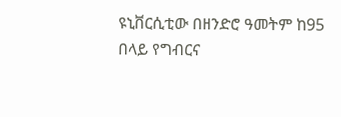ዩኒቨርሲቲው በዘንድሮ ዓመትም ከ95 በላይ የግብርና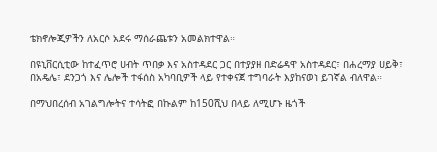ቴክኖሎጂዎችን ለአርሶ አደሩ ማሰራጨቱን አመልክተዋል።

በዩኒቨርሲቲው ከተፈጥሮ ሀብት ጥበቃ እና አስተዳደር ጋር በተያያዘ በድሬዳዋ አስተዳደር፣ በሐረማያ ሀይቅ፣ በአዴሌ፣ ደንጋጎ እና ሌሎች ተፋሰስ አካባቢዎች ላይ የተቀናጀ ተግባራት እያከናወነ ይገኛል ብለዋል።

በማህበረሰብ አገልግሎትና ተሳትፎ በኩልም ከ150ሺህ በላይ ለሚሆኑ ዜጎች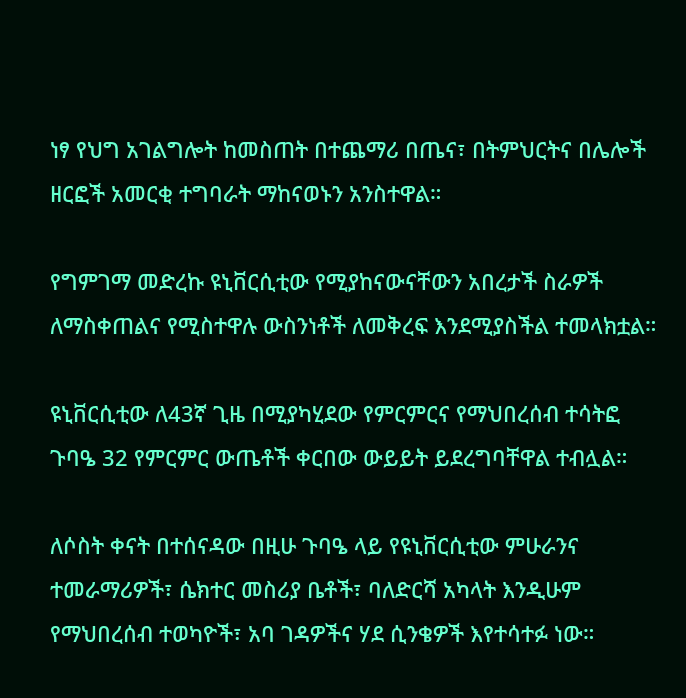ነፃ የህግ አገልግሎት ከመስጠት በተጨማሪ በጤና፣ በትምህርትና በሌሎች ዘርፎች አመርቂ ተግባራት ማከናወኑን አንስተዋል።

የግምገማ መድረኩ ዩኒቨርሲቲው የሚያከናውናቸውን አበረታች ስራዎች ለማስቀጠልና የሚስተዋሉ ውስንነቶች ለመቅረፍ እንደሚያስችል ተመላክቷል።

ዩኒቨርሲቲው ለ43ኛ ጊዜ በሚያካሂደው የምርምርና የማህበረሰብ ተሳትፎ ጉባዔ 32 የምርምር ውጤቶች ቀርበው ውይይት ይደረግባቸዋል ተብሏል።

ለሶስት ቀናት በተሰናዳው በዚሁ ጉባዔ ላይ የዩኒቨርሲቲው ምሁራንና ተመራማሪዎች፣ ሴክተር መስሪያ ቤቶች፣ ባለድርሻ አካላት እንዲሁም የማህበረሰብ ተወካዮች፣ አባ ገዳዎችና ሃደ ሲንቄዎች እየተሳተፉ ነው።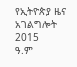የኢትዮጵያ ዜና አገልግሎት
2015
ዓ.ም